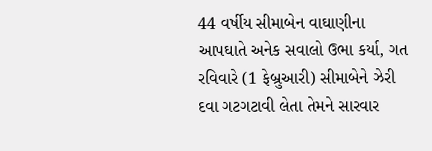44 વર્ષીય સીમાબેન વાઘાણીના આપઘાતે અનેક સવાલો ઉભા કર્યા, ગત રવિવારે (1 ફેબ્રુઆરી) સીમાબેને ઝેરી દવા ગટગટાવી લેતા તેમને સારવાર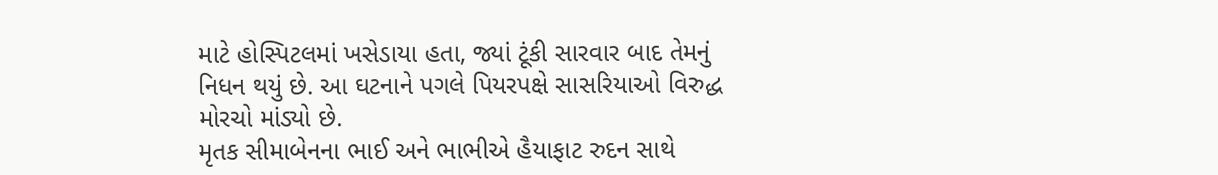માટે હોસ્પિટલમાં ખસેડાયા હતા, જ્યાં ટૂંકી સારવાર બાદ તેમનું નિધન થયું છે. આ ઘટનાને પગલે પિયરપક્ષે સાસરિયાઓ વિરુદ્ધ મોરચો માંડ્યો છે.
મૃતક સીમાબેનના ભાઈ અને ભાભીએ હૈયાફાટ રુદન સાથે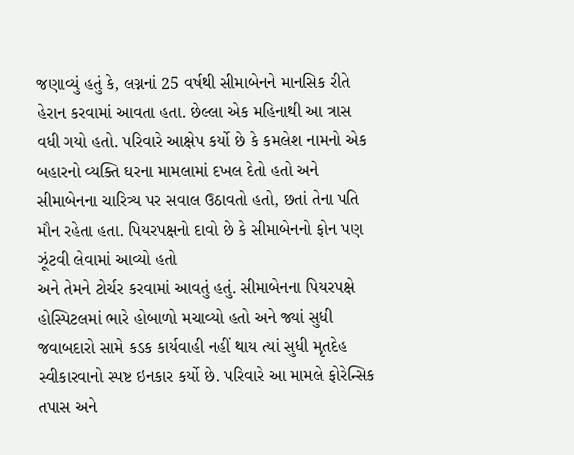જણાવ્યું હતું કે, લગ્નનાં 25 વર્ષથી સીમાબેનને માનસિક રીતે હેરાન કરવામાં આવતા હતા. છેલ્લા એક મહિનાથી આ ત્રાસ વધી ગયો હતો. પરિવારે આક્ષેપ કર્યો છે કે કમલેશ નામનો એક બહારનો વ્યક્તિ ઘરના મામલામાં દખલ દેતો હતો અને સીમાબેનના ચારિત્ર્ય પર સવાલ ઉઠાવતો હતો, છતાં તેના પતિ મૌન રહેતા હતા. પિયરપક્ષનો દાવો છે કે સીમાબેનનો ફોન પણ ઝૂંટવી લેવામાં આવ્યો હતો
અને તેમને ટોર્ચર કરવામાં આવતું હતું. સીમાબેનના પિયરપક્ષે હોસ્પિટલમાં ભારે હોબાળો મચાવ્યો હતો અને જ્યાં સુધી જવાબદારો સામે કડક કાર્યવાહી નહીં થાય ત્યાં સુધી મૃતદેહ સ્વીકારવાનો સ્પષ્ટ ઇનકાર કર્યો છે. પરિવારે આ મામલે ફોરેન્સિક તપાસ અને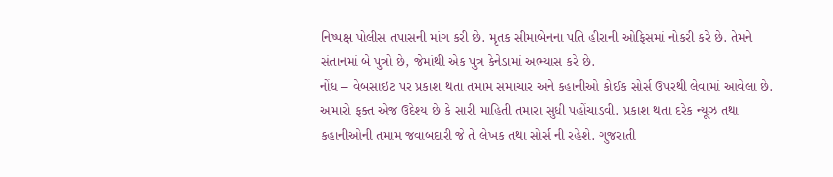નિષ્પક્ષ પોલીસ તપાસની માંગ કરી છે. મૃતક સીમાબેનના પતિ હીરાની ઓફિસમાં નોકરી કરે છે. તેમને સંતાનમાં બે પુત્રો છે, જેમાંથી એક પુત્ર કેનેડામાં અભ્યાસ કરે છે.
નોંધ – વેબસાઇટ પર પ્રકાશ થતા તમામ સમાચાર અને કહાનીઓ કોઈક સોર્સ ઉપરથી લેવામાં આવેલા છે. અમારો ફક્ત એજ ઉદેશ્ય છે કે સારી માહિતી તમારા સુધી પહોંચાડવી. પ્રકાશ થતા દરેક ન્યૂઝ તથા કહાનીઓની તમામ જવાબદારી જે તે લેખક તથા સોર્સ ની રહેશે. ગુજરાતી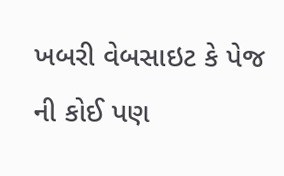ખબરી વેબસાઇટ કે પેજ ની કોઈ પણ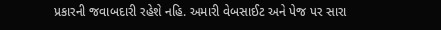પ્રકારની જવાબદારી રહેશે નહિ. અમારી વેબસાઈટ અને પેજ પર સારા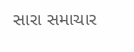સારા સમાચાર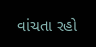વાંચતા રહો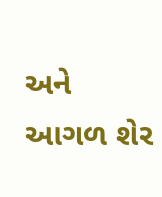અને આગળ શેર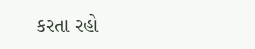કરતા રહો